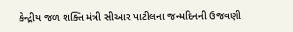કેન્દ્રીય જળ શક્તિ મંત્રી સીઆર પાટીલના જન્મદિનની ઉજવણી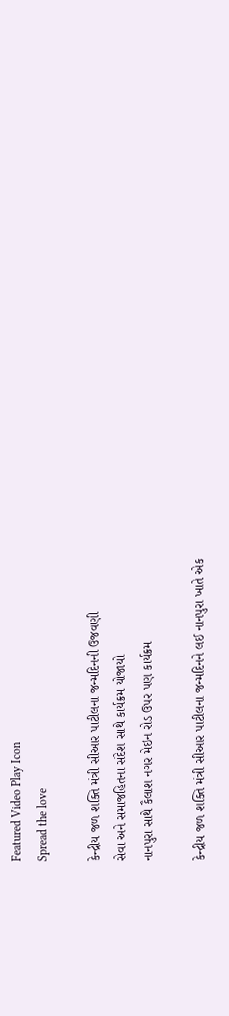Featured Video Play Icon
Spread the love

કેન્દ્રીય જળ શક્તિ મંત્રી સીઆર પાટીલના જન્મદિનની ઉજવણી
સેવા અને સમાજહિતના સંદેશ સાથે કાર્યક્રમ યોજાયો
નાનપુરા સાથે કૈલાશ નગર મેઇન રોડ ઉપર પણ કાર્યક્રમ

કેન્દ્રીય જળ શક્તિ મંત્રી સીઆર પાટીલના જન્મદિનને લઈ નાનપુરા ખાતે એક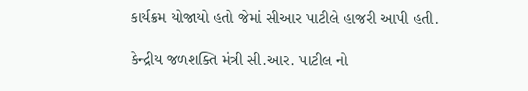કાર્યક્રમ યોજાયો હતો જેમાં સીઆર પાટીલે હાજરી આપી હતી.

કેન્દ્રીય જળશક્તિ મંત્રી સી.આર. પાટીલ નો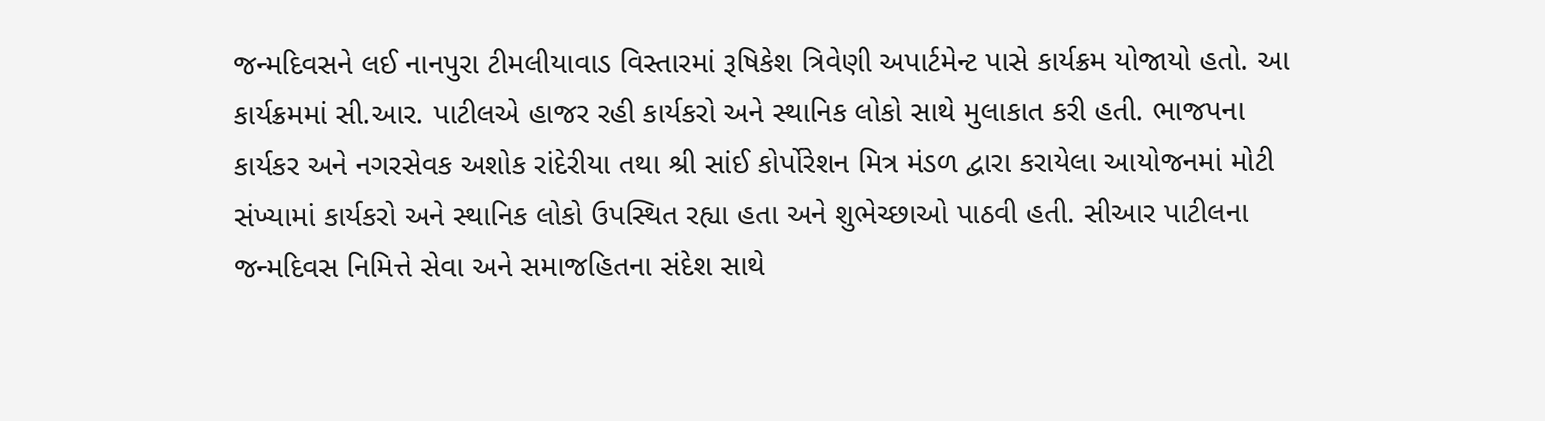જન્મદિવસને લઈ નાનપુરા ટીમલીયાવાડ વિસ્તારમાં રૂષિકેશ ત્રિવેણી અપાર્ટમેન્ટ પાસે કાર્યક્રમ યોજાયો હતો. આ કાર્યક્રમમાં સી.આર. પાટીલએ હાજર રહી કાર્યકરો અને સ્થાનિક લોકો સાથે મુલાકાત કરી હતી. ભાજપના કાર્યકર અને નગરસેવક અશોક રાંદેરીયા તથા શ્રી સાંઈ કોર્પોરેશન મિત્ર મંડળ દ્વારા કરાયેલા આયોજનમાં મોટી સંખ્યામાં કાર્યકરો અને સ્થાનિક લોકો ઉપસ્થિત રહ્યા હતા અને શુભેચ્છાઓ પાઠવી હતી. સીઆર પાટીલના જન્મદિવસ નિમિત્તે સેવા અને સમાજહિતના સંદેશ સાથે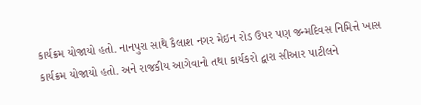કાર્યક્રમ યોજાયો હતો. નાનપુરા સાથે કૈલાશ નગર મેઇન રોડ ઉપર પણ જન્મદિવસ નિમિત્તે ખાસ કાર્યક્રમ યોજાયો હતો. અને રાજકીય આગેવાનો તથા કાર્યકરો દ્વારા સીઆર પાટીલને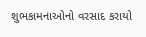શુભકામનાઓનો વરસાદ કરાયો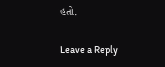હતો.

Leave a Reply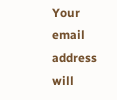Your email address will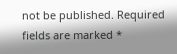not be published. Required fields are marked *